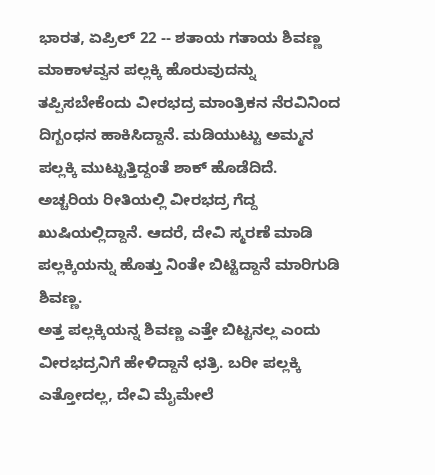ಭಾರತ, ಏಪ್ರಿಲ್ 22 -- ಶತಾಯ ಗತಾಯ ಶಿವಣ್ಣ ಮಾಕಾಳವ್ವನ ಪಲ್ಲಕ್ಕಿ ಹೊರುವುದನ್ನು ತಪ್ಪಿಸಬೇಕೆಂದು ವೀರಭದ್ರ ಮಾಂತ್ರಿಕನ ನೆರವಿನಿಂದ ದಿಗ್ಬಂಧನ ಹಾಕಿಸಿದ್ದಾನೆ. ಮಡಿಯುಟ್ಟು ಅಮ್ಮನ ಪಲ್ಲಕ್ಕಿ ಮುಟ್ಟುತ್ತಿದ್ದಂತೆ ಶಾಕ್ ಹೊಡೆದಿದೆ.
ಅಚ್ಚರಿಯ ರೀತಿಯಲ್ಲಿ ವೀರಭದ್ರ ಗೆದ್ದ ಖುಷಿಯಲ್ಲಿದ್ದಾನೆ. ಆದರೆ, ದೇವಿ ಸ್ಮರಣೆ ಮಾಡಿ ಪಲ್ಲಕ್ಕಿಯನ್ನು ಹೊತ್ತು ನಿಂತೇ ಬಿಟ್ಟಿದ್ದಾನೆ ಮಾರಿಗುಡಿ ಶಿವಣ್ಣ.
ಅತ್ತ ಪಲ್ಲಕ್ಕಿಯನ್ನ ಶಿವಣ್ಣ ಎತ್ತೇ ಬಿಟ್ಟನಲ್ಲ ಎಂದು ವೀರಭದ್ರನಿಗೆ ಹೇಳಿದ್ದಾನೆ ಛತ್ರಿ. ಬರೀ ಪಲ್ಲಕ್ಕಿ ಎತ್ತೋದಲ್ಲ, ದೇವಿ ಮೈಮೇಲೆ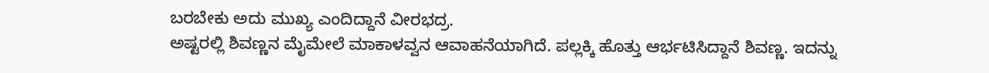ಬರಬೇಕು ಅದು ಮುಖ್ಯ ಎಂದಿದ್ದಾನೆ ವೀರಭದ್ರ.
ಅಷ್ಟರಲ್ಲಿ ಶಿವಣ್ಣನ ಮೈಮೇಲೆ ಮಾಕಾಳವ್ವನ ಆವಾಹನೆಯಾಗಿದೆ. ಪಲ್ಲಕ್ಕಿ ಹೊತ್ತು ಆರ್ಭಟಿಸಿದ್ದಾನೆ ಶಿವಣ್ಣ. ಇದನ್ನು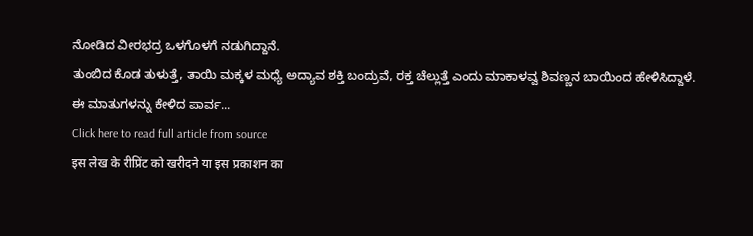ನೋಡಿದ ವೀರಭದ್ರ ಒಳಗೊಳಗೆ ನಡುಗಿದ್ದಾನೆ.
ತುಂಬಿದ ಕೊಡ ತುಳುತ್ತೆ, ತಾಯಿ ಮಕ್ಕಳ ಮಧ್ಯೆ ಅದ್ಯಾವ ಶಕ್ತಿ ಬಂದ್ರುವೆ, ರಕ್ತ ಚೆಲ್ಲುತ್ತೆ ಎಂದು ಮಾಕಾಳವ್ವ ಶಿವಣ್ಣನ ಬಾಯಿಂದ ಹೇಳಿಸಿದ್ದಾಳೆ.
ಈ ಮಾತುಗಳನ್ನು ಕೇಳಿದ ಪಾರ್ವ...
Click here to read full article from source
इस लेख के रीप्रिंट को खरीदने या इस प्रकाशन का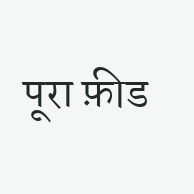पूरा फ़ीड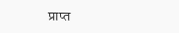प्राप्त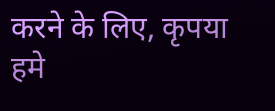करने के लिए, कृपया
हमे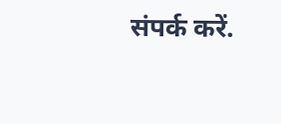संपर्क करें.